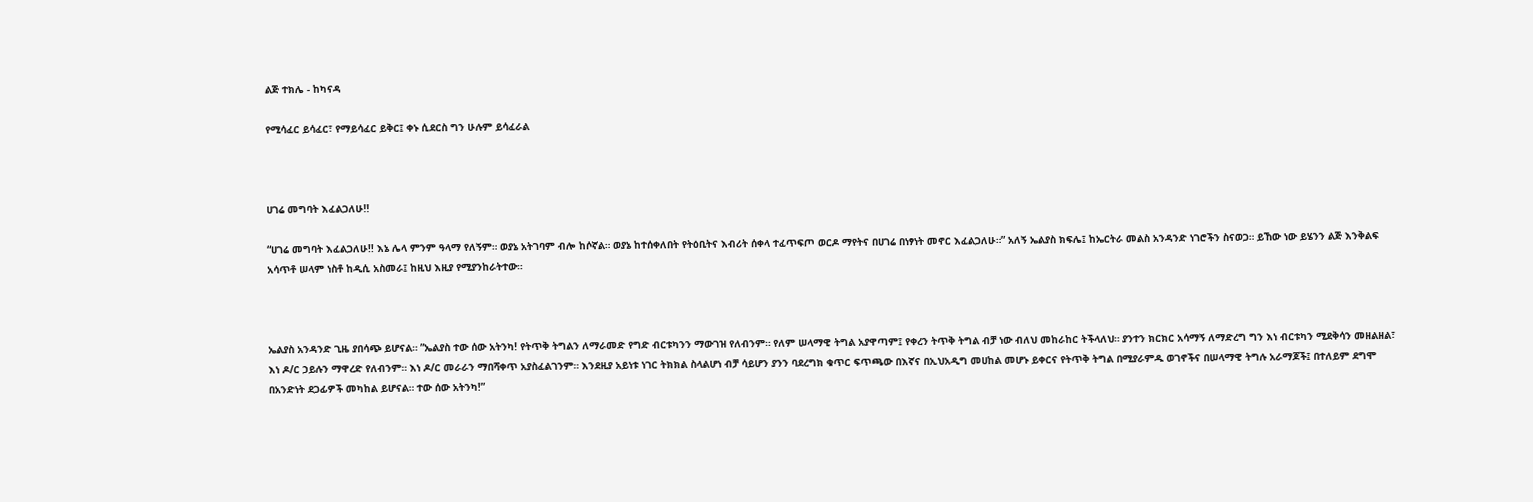ልጅ ተክሌ - ከካናዳ

የሚሳፈር ይሳፈር፣ የማይሳፈር ይቅር፤ ቀኑ ሲደርስ ግን ሁሉም ይሳፈራል



ሀገሬ መግባት እፈልጋለሁ!!

“ሀገሬ መግባት እፈልጋለሁ!! እኔ ሌላ ምንም ዓላማ የለኝም። ወያኔ አትገባም ብሎ ከሶኛል። ወያኔ ከተሰቀለበት የትዕቢትና እብሪት ሰቀላ ተፈጥፍጦ ወርዶ ማየትና በሀገሬ በነፃነት መኖር እፈልጋለሁ።” አለኝ ኤልያስ ክፍሌ፤ ከኤርትራ መልስ አንዳንድ ነገሮችን ስናወጋ። ይኸው ነው ይሄንን ልጅ እንቅልፍ አሳጥቶ ሠላም ነስቶ ከዲሲ አስመራ፤ ከዚህ እዚያ የሚያንከራትተው።



ኤልያስ አንዳንድ ጊዜ ያበሳጭ ይሆናል። ”ኤልያስ ተው ሰው አትንካ! የትጥቅ ትግልን ለማራመድ የግድ ብርቱካንን ማውገዝ የለብንም። የለም ሠላማዊ ትግል አያዋጣም፤ የቀረን ትጥቅ ትግል ብቻ ነው ብለህ መከራከር ትችላለህ። ያንተን ክርክር አሳማኝ ለማድረግ ግን እነ ብርቱካን ሚደቅሳን መዘልዘል፣ እነ ዶ/ር ኃይሉን ማዋረድ የለብንም። እነ ዶ/ር መራራን ማበሻቀጥ አያስፈልገንም። እንደዚያ አይነቱ ነገር ትክክል ስላልሆነ ብቻ ሳይሆን ያንን ባደረግክ ቁጥር ፍጥጫው በእኛና በኢህአዲግ መሀከል መሆኑ ይቀርና የትጥቅ ትግል በሚያራምዱ ወገኖችና በሠላማዊ ትግሉ አራማጆች፤ በተለይም ደግሞ በአንድነት ደጋፊዎች መካከል ይሆናል። ተው ሰው አትንካ!”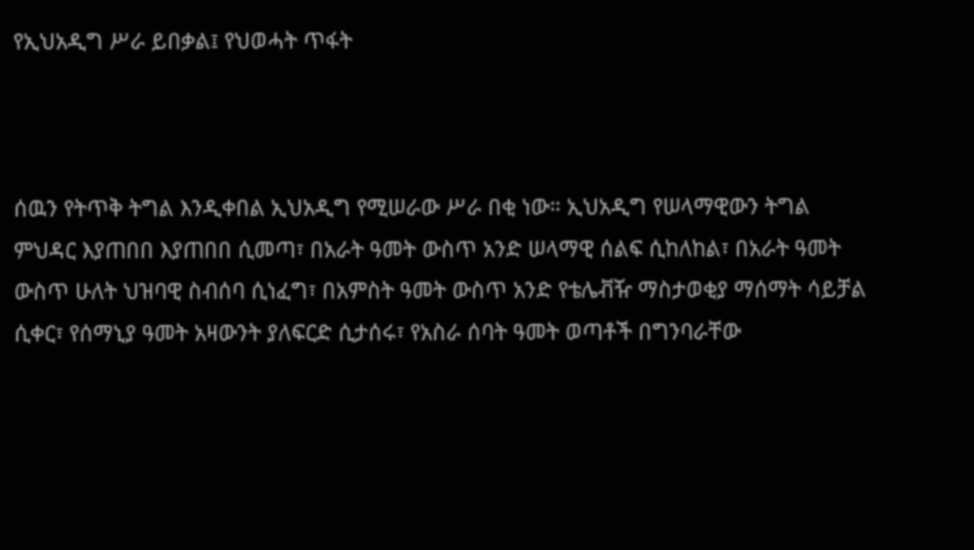የኢህአዲግ ሥራ ይበቃል፤ የህወሓት ጥፋት



ሰዉን የትጥቅ ትግል እንዲቀበል ኢህአዲግ የሚሠራው ሥራ በቂ ነው። ኢህአዲግ የሠላማዊውን ትግል ምህዳር እያጠበበ እያጠበበ ሲመጣ፣ በአራት ዓመት ውስጥ አንድ ሠላማዊ ሰልፍ ሲከለከል፣ በአራት ዓመት ውስጥ ሁለት ህዝባዊ ስብሰባ ሲነፈግ፣ በአምስት ዓመት ውስጥ አንድ የቴሌቭዥ ማስታወቂያ ማሰማት ሳይቻል ሲቀር፣ የሰማኒያ ዓመት አዛውንት ያለፍርድ ሲታሰሩ፣ የአስራ ሰባት ዓመት ወጣቶች በግንባራቸው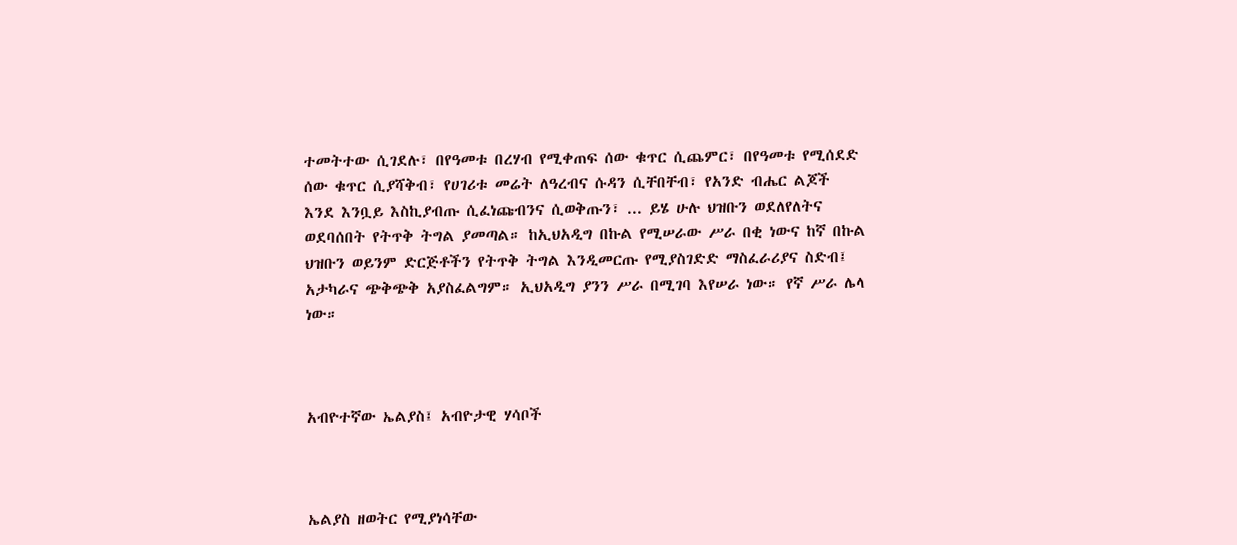ተመትተው ሲገደሉ፣ በየዓመቱ በረሃብ የሚቀጠፍ ሰው ቁጥር ሲጨምር፣ በየዓመቱ የሚሰደድ ሰው ቁጥር ሲያሻቅብ፣ የሀገሪቱ መሬት ለዓረብና ሱዳን ሲቸበቸብ፣ የአንድ ብሔር ልጆች እንደ እንቧይ እስኪያብጡ ሲፈነጩብንና ሲወቅጡን፣ ... ይሄ ሁሉ ህዝቡን ወደለየለትና ወደባሰበት የትጥቅ ትግል ያመጣል። ከኢህአዲግ በኩል የሚሠራው ሥራ በቂ ነውና ከኛ በኩል ህዝቡን ወይንም ድርጅቶችን የትጥቅ ትግል እንዲመርጡ የሚያስገድድ ማስፈራሪያና ስድብ፤ አታካራና ጭቅጭቅ አያስፈልግም። ኢህአዲግ ያንን ሥራ በሚገባ እየሠራ ነው። የኛ ሥራ ሌላ ነው።



አብዮተኛው ኤልያስ፤ አብዮታዊ ሃሳቦች



ኤልያስ ዘወትር የሚያነሳቸው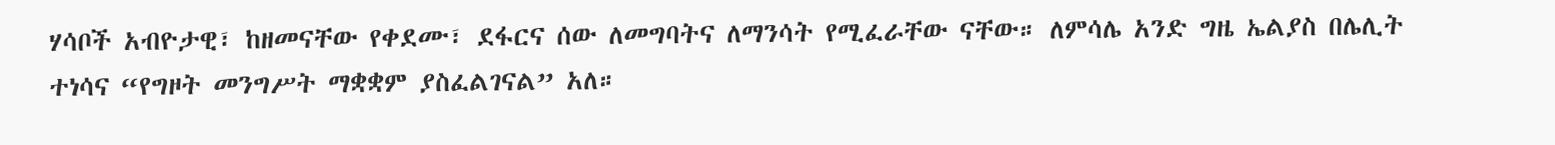ሃሳቦች አብዮታዊ፣ ከዘመናቸው የቀደሙ፣ ደፋርና ሰው ለመግባትና ለማንሳት የሚፈራቸው ናቸው። ለምሳሌ አንድ ግዜ ኤልያስ በሌሊት ተነሳና “የግዞት መንግሥት ማቋቋም ያስፈልገናል” አለ።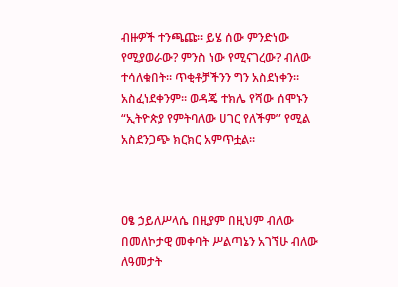ብዙዎች ተንጫጩ። ይሄ ሰው ምንድነው የሚያወራው? ምንስ ነው የሚናገረው? ብለው ተሳለቁበት። ጥቂቶቻችንን ግን አስደነቀን። አስፈነደቀንም። ወዳጄ ተክሌ የሻው ሰሞኑን “ኢትዮጵያ የምትባለው ሀገር የለችም” የሚል አስደንጋጭ ክርክር አምጥቷል።



ዐፄ ኃይለሥላሴ በዚያም በዚህም ብለው በመለኮታዊ መቀባት ሥልጣኔን አገኘሁ ብለው ለዓመታት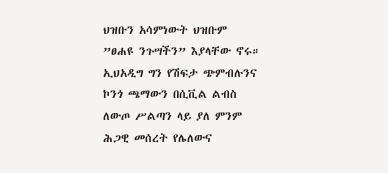ህዝቡን አሳምነውት ህዝቡም ”ፀሐዩ ንጉሣችን” እያላቸው ኖሩ። ኢህአዲግ ግን የሽፍታ ጭምብሉንና ኮንጎ ጫማውን በሲቪል ልብስ ለውጦ ሥልጣን ላይ ያለ ምንም ሕጋዊ መሰረት የሌለውና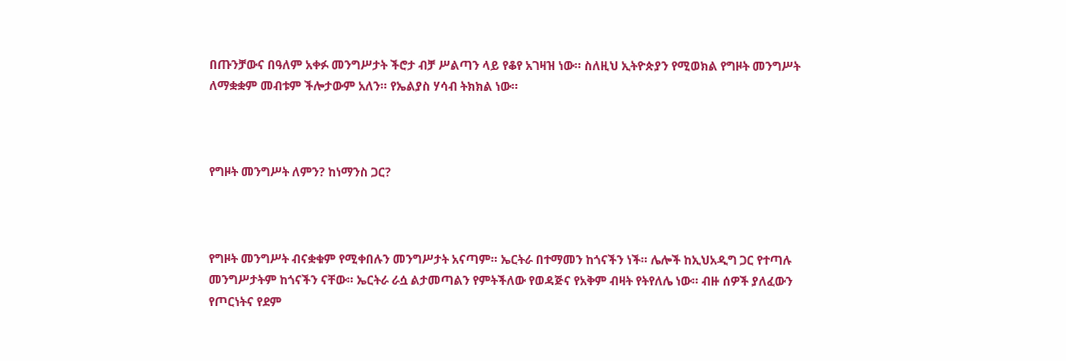በጡንቻውና በዓለም አቀፉ መንግሥታት ችሮታ ብቻ ሥልጣን ላይ የቆየ አገዛዝ ነው። ስለዚህ ኢትዮጵያን የሚወክል የግዞት መንግሥት ለማቋቋም መብቱም ችሎታውም አለን። የኤልያስ ሃሳብ ትክክል ነው።



የግዞት መንግሥት ለምን? ከነማንስ ጋር?



የግዞት መንግሥት ብናቋቁም የሚቀበሉን መንግሥታት አናጣም። ኤርትራ በተማመን ከጎናችን ነች። ሌሎች ከኢህአዲግ ጋር የተጣሉ መንግሥታትም ከጎናችን ናቸው። ኤርትራ ራሷ ልታመጣልን የምትችለው የወዳጅና የአቅም ብዛት የትየለሌ ነው። ብዙ ሰዎች ያለፈውን የጦርነትና የደም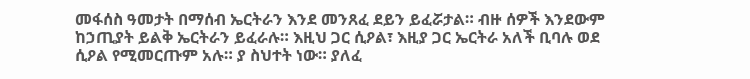መፋሰስ ዓመታት በማሰብ ኤርትራን እንደ መንጸፈ ደይን ይፈሯታል። ብዙ ሰዎች እንደውም ከኃጢያት ይልቅ ኤርትራን ይፈራሉ። እዚህ ጋር ሲዖል፣ እዚያ ጋር ኤርትራ አለች ቢባሉ ወደ ሲዖል የሚመርጡም አሉ። ያ ስህተት ነው። ያለፈ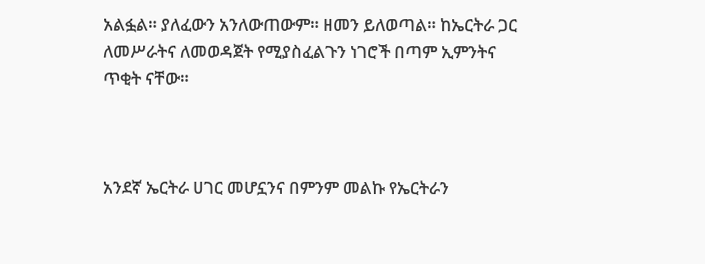አልፏል። ያለፈውን አንለውጠውም። ዘመን ይለወጣል። ከኤርትራ ጋር ለመሥራትና ለመወዳጀት የሚያስፈልጉን ነገሮች በጣም ኢምንትና ጥቂት ናቸው።



አንደኛ ኤርትራ ሀገር መሆኗንና በምንም መልኩ የኤርትራን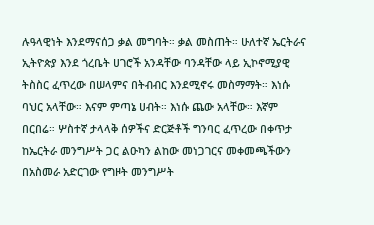ሉዓላዊነት እንደማናሰጋ ቃል መግባት። ቃል መስጠት። ሁለተኛ ኤርትራና ኢትዮጵያ እንደ ጎረቤት ሀገሮች አንዳቸው ባንዳቸው ላይ ኢኮኖሚያዊ ትስስር ፈጥረው በሠላምና በትብብር እንደሚኖሩ መስማማት። እነሱ ባህር አላቸው። እናም ምጣኔ ሀብት። እነሱ ጨው አላቸው። እኛም በርበሬ። ሦስተኛ ታላላቅ ሰዎችና ድርጅቶች ግንባር ፈጥረው በቀጥታ ከኤርትራ መንግሥት ጋር ልዑካን ልከው መነጋገርና መቀመጫችውን በአስመራ አድርገው የግዞት መንግሥት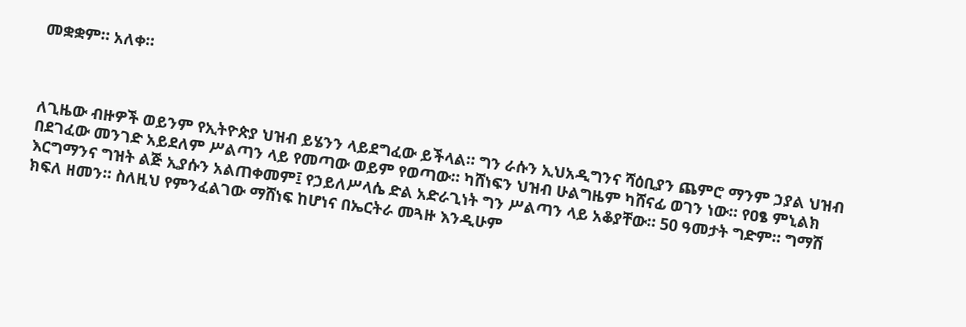መቋቋም። አለቀ።



ለጊዜው ብዙዎች ወይንም የኢትዮጵያ ህዝብ ይሄንን ላይደግፈው ይችላል። ግን ራሱን ኢህአዲግንና ሻዕቢያን ጨምሮ ማንም ኃያል ህዝብ በደገፈው መንገድ አይደለም ሥልጣን ላይ የመጣው ወይም የወጣው። ካሸነፍን ህዝብ ሁልግዜም ካሸናፊ ወገን ነው። የዐፄ ምኒልክ እርግማንና ግዝት ልጅ ኢያሱን አልጠቀመም፤ የኃይለሥላሴ ድል አድራጊነት ግን ሥልጣን ላይ አቆያቸው። 50 ዓመታት ግድም። ግማሽ ክፍለ ዘመን። ስለዚህ የምንፈልገው ማሸነፍ ከሆነና በኤርትራ መጓዙ እንዲሁም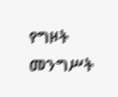የግዞት መንግሥት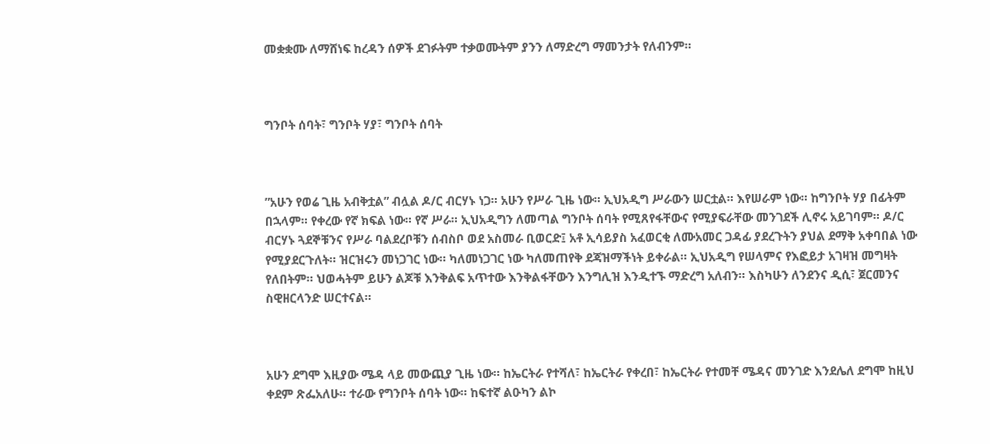መቋቋሙ ለማሸነፍ ከረዳን ሰዎች ደገፉትም ተቃወሙትም ያንን ለማድረግ ማመንታት የለብንም።



ግንቦት ሰባት፣ ግንቦት ሃያ፣ ግንቦት ሰባት



”አሁን የወሬ ጊዜ አብቅቷል” ብሏል ዶ/ር ብርሃኑ ነጋ። አሁን የሥራ ጊዜ ነው። ኢህአዲግ ሥራውን ሠርቷል። እየሠራም ነው። ከግንቦት ሃያ በፊትም በኋላም። የቀረው የኛ ክፍል ነው። የኛ ሥራ። ኢህአዲግን ለመጣል ግንቦት ሰባት የሚጸየፋቸውና የሚያፍራቸው መንገደች ሊኖሩ አይገባም። ዶ/ር ብርሃኑ ጓደኞቹንና የሥራ ባልደረቦቹን ሰብስቦ ወደ አስመራ ቢወርድ፤ አቶ ኢሳይያስ አፈወርቂ ለሙአመር ጋዳፊ ያደረጉትን ያህል ደማቅ አቀባበል ነው የሚያደርጉለት። ዝርዝሩን መነጋገር ነው። ካለመነጋገር ነው ካለመጠየቅ ደጃዝማችነት ይቀራል። ኢህአዲግ የሠላምና የእፎይታ አገዛዝ መግዛት የለበትም። ህወሓትም ይሁን ልጆቹ እንቅልፍ አጥተው እንቅልፋቸውን እንግሊዝ እንዲተኙ ማድረግ አለብን። እስካሁን ለንደንና ዲሲ፣ ጀርመንና ስዊዘርላንድ ሠርተናል።



አሁን ደግሞ እዚያው ሜዳ ላይ መውጪያ ጊዜ ነው። ከኤርትራ የተሻለ፣ ከኤርትራ የቀረበ፣ ከኤርትራ የተመቸ ሜዳና መንገድ እንደሌለ ደግሞ ከዚህ ቀደም ጽፌአለሁ። ተራው የግንቦት ሰባት ነው። ከፍተኛ ልዑካን ልኮ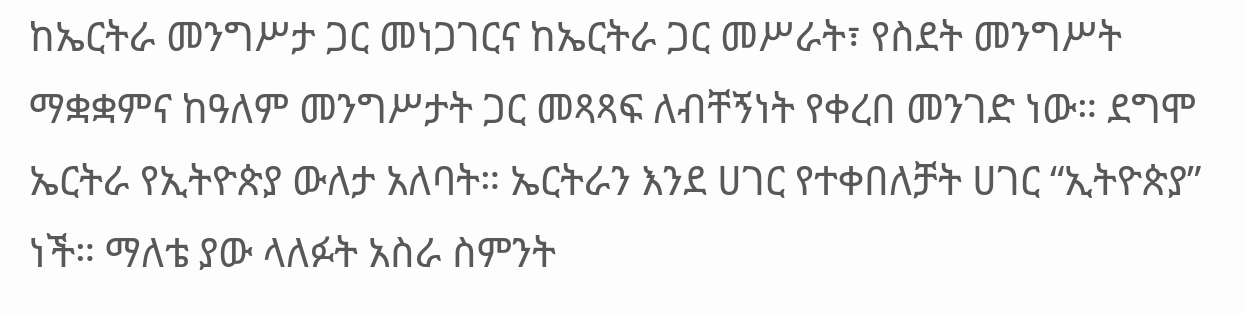ከኤርትራ መንግሥታ ጋር መነጋገርና ከኤርትራ ጋር መሥራት፣ የስደት መንግሥት ማቋቋምና ከዓለም መንግሥታት ጋር መጻጻፍ ለብቸኝነት የቀረበ መንገድ ነው። ደግሞ ኤርትራ የኢትዮጵያ ውለታ አለባት። ኤርትራን እንደ ሀገር የተቀበለቻት ሀገር “ኢትዮጵያ” ነች። ማለቴ ያው ላለፉት አስራ ስምንት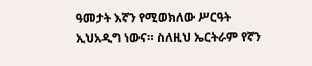ዓመታት እኛን የሚወክለው ሥርዓት ኢህአዲግ ነውና። ስለዚህ ኤርትራም የኛን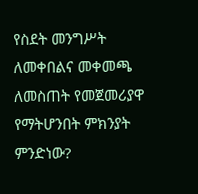የስደት መንግሥት ለመቀበልና መቀመጫ ለመስጠት የመጀመሪያዋ የማትሆንበት ምክንያት ምንድነው?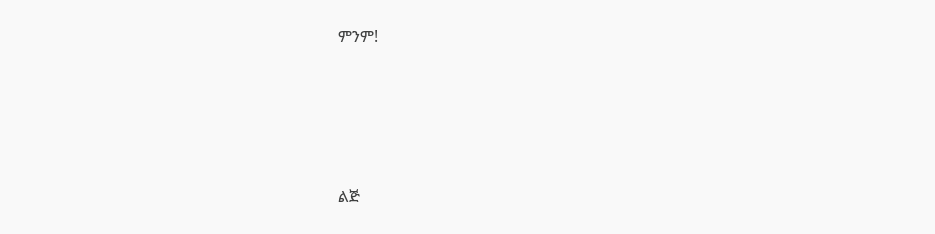ምንም!




ልጅ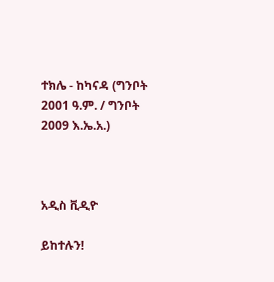ተክሌ - ከካናዳ (ግንቦት 2001 ዓ.ም. / ግንቦት 2009 እ.ኤ.አ.)



አዲስ ቪዲዮ

ይከተሉን!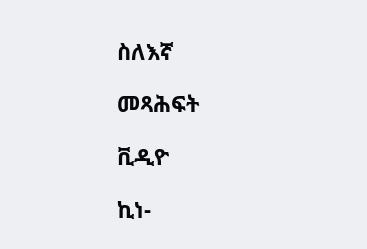ስለእኛ

መጻሕፍት

ቪዲዮ

ኪነ-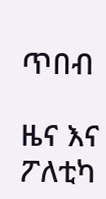ጥበብ

ዜና እና ፖለቲካ